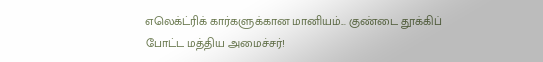எலெக்ட்ரிக் கார்களுக்கான மானியம்... குண்டை தூக்கிப் போட்ட மத்திய அமைச்சர்!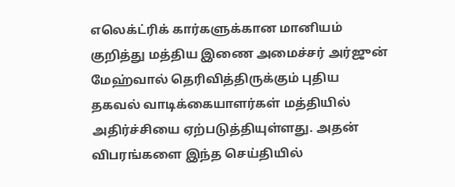எலெக்ட்ரிக் கார்களுக்கான மானியம் குறித்து மத்திய இணை அமைச்சர் அர்ஜுன் மேஹ்வால் தெரிவித்திருக்கும் புதிய தகவல் வாடிக்கையாளர்கள் மத்தியில் அதிர்ச்சியை ஏற்படுத்தியுள்ளது. அதன் விபரங்களை இந்த செய்தியில்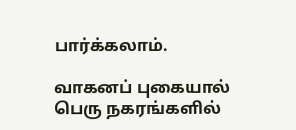பார்க்கலாம்.

வாகனப் புகையால் பெரு நகரங்களில்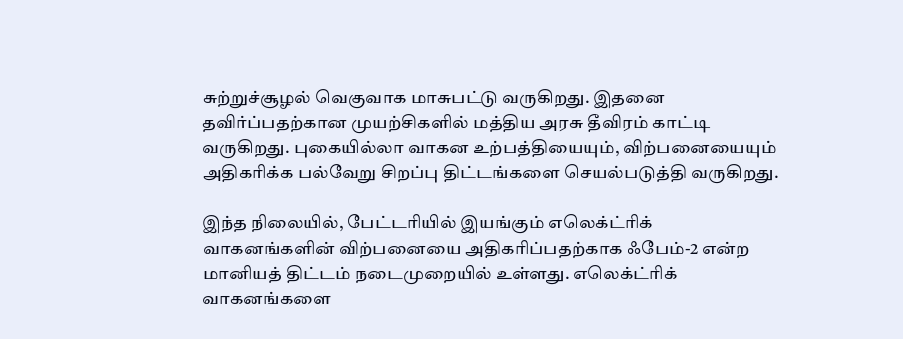சுற்றுச்சூழல் வெகுவாக மாசுபட்டு வருகிறது. இதனை தவிர்ப்பதற்கான முயற்சிகளில் மத்திய அரசு தீவிரம் காட்டி வருகிறது. புகையில்லா வாகன உற்பத்தியையும், விற்பனையையும் அதிகரிக்க பல்வேறு சிறப்பு திட்டங்களை செயல்படுத்தி வருகிறது.

இந்த நிலையில், பேட்டரியில் இயங்கும் எலெக்ட்ரிக் வாகனங்களின் விற்பனையை அதிகரிப்பதற்காக ஃபேம்-2 என்ற மானியத் திட்டம் நடைமுறையில் உள்ளது. எலெக்ட்ரிக் வாகனங்களை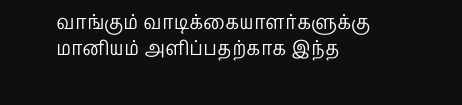வாங்கும் வாடிக்கையாளர்களுக்கு மானியம் அளிப்பதற்காக இந்த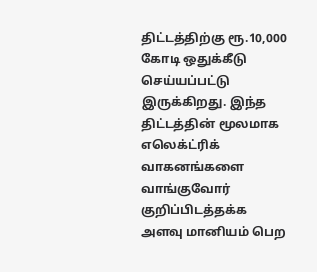திட்டத்திற்கு ரூ.10,000 கோடி ஒதுக்கீடு செய்யப்பட்டு இருக்கிறது. இந்த திட்டத்தின் மூலமாக எலெக்ட்ரிக் வாகனங்களை வாங்குவோர் குறிப்பிடத்தக்க அளவு மானியம் பெற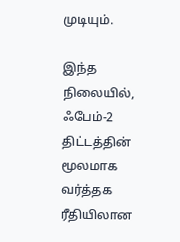முடியும்.

இந்த நிலையில், ஃபேம்-2 திட்டத்தின் மூலமாக வர்த்தக ரீதியிலான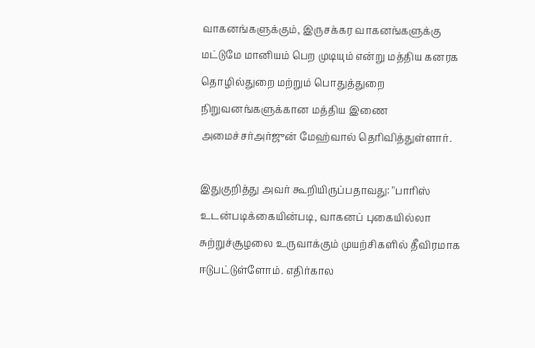வாகனங்களுக்கும், இருசக்கர வாகனங்களுக்கு மட்டுமே மானியம் பெற முடியும் என்று மத்திய கனரக தொழில்துறை மற்றும் பொதுத்துறை நிறுவனங்களுக்கான மத்திய இணை அமைச்சர்அர்ஜுன் மேஹ்வால் தெரிவித்துள்ளார்.

இதுகுறித்து அவர் கூறியிருப்பதாவது: "பாரிஸ் உடன்படிக்கையின்படி, வாகனப் புகையில்லா சுற்றுச்சூழலை உருவாக்கும் முயற்சிகளில் தீவிரமாக ஈடுபட்டுள்ளோம். எதிர்கால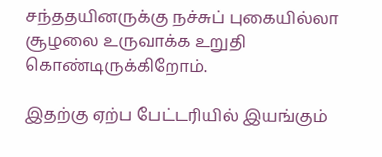சந்ததயினருக்கு நச்சுப் புகையில்லா சூழலை உருவாக்க உறுதி கொண்டிருக்கிறோம்.

இதற்கு ஏற்ப பேட்டரியில் இயங்கும்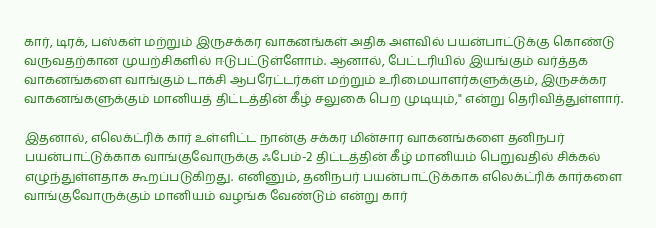கார், டிரக், பஸ்கள் மற்றும் இருசக்கர வாகனங்கள் அதிக அளவில் பயன்பாட்டுக்கு கொண்டு வருவதற்கான முயற்சிகளில் ஈடுபட்டுள்ளோம். ஆனால், பேட்டரியில் இயங்கும் வர்த்தக வாகனங்களை வாங்கும் டாக்சி ஆபரேட்டர்கள் மற்றும் உரிமையாளர்களுக்கும், இருசக்கர வாகனங்களுக்கும் மானியத் திட்டத்தின் கீழ் சலுகை பெற முடியும்," என்று தெரிவித்துள்ளார்.

இதனால், எலெக்ட்ரிக் கார் உள்ளிட்ட நான்கு சக்கர மின்சார வாகனங்களை தனிநபர் பயன்பாட்டுக்காக வாங்குவோருக்கு ஃபேம்-2 திட்டத்தின் கீழ் மானியம் பெறுவதில் சிக்கல் எழுந்துள்ளதாக கூறப்படுகிறது. எனினும், தனிநபர் பயன்பாட்டுக்காக எலெக்ட்ரிக் கார்களை வாங்குவோருக்கும் மானியம் வழங்க வேண்டும் என்று கார்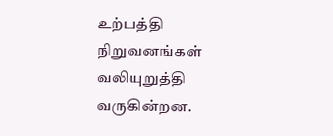உற்பத்தி நிறுவனங்கள் வலியுறுத்தி வருகின்றன.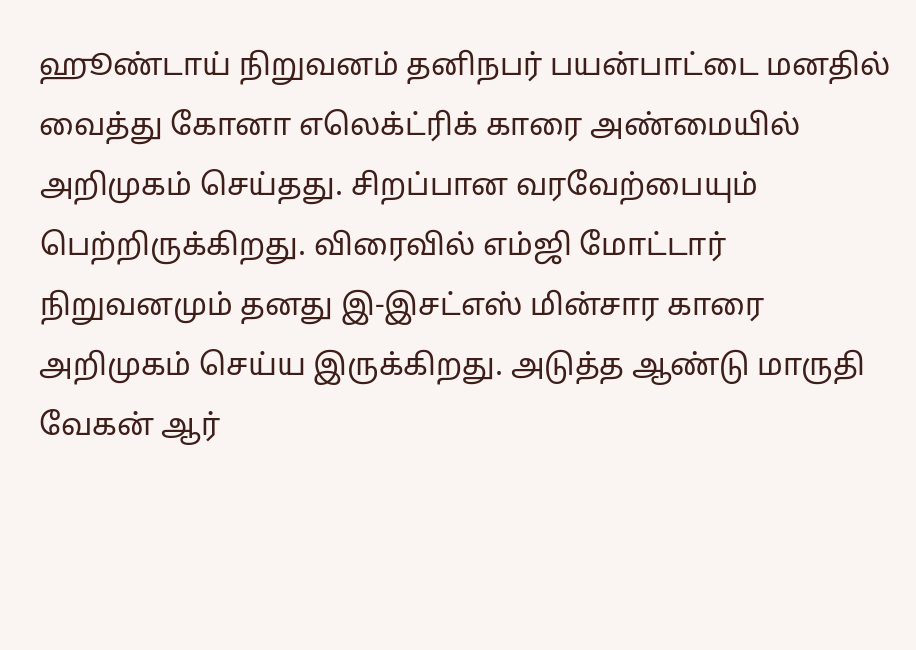ஹூண்டாய் நிறுவனம் தனிநபர் பயன்பாட்டை மனதில் வைத்து கோனா எலெக்ட்ரிக் காரை அண்மையில் அறிமுகம் செய்தது. சிறப்பான வரவேற்பையும் பெற்றிருக்கிறது. விரைவில் எம்ஜி மோட்டார் நிறுவனமும் தனது இ-இசட்எஸ் மின்சார காரை அறிமுகம் செய்ய இருக்கிறது. அடுத்த ஆண்டு மாருதி வேகன் ஆர்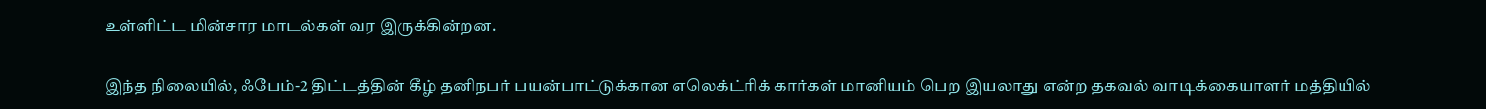உள்ளிட்ட மின்சார மாடல்கள் வர இருக்கின்றன.

இந்த நிலையில், ஃபேம்-2 திட்டத்தின் கீழ் தனிநபர் பயன்பாட்டுக்கான எலெக்ட்ரிக் கார்கள் மானியம் பெற இயலாது என்ற தகவல் வாடிக்கையாளர் மத்தியில்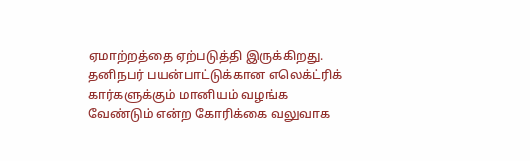ஏமாற்றத்தை ஏற்படுத்தி இருக்கிறது. தனிநபர் பயன்பாட்டுக்கான எலெக்ட்ரிக் கார்களுக்கும் மானியம் வழங்க வேண்டும் என்ற கோரிக்கை வலுவாக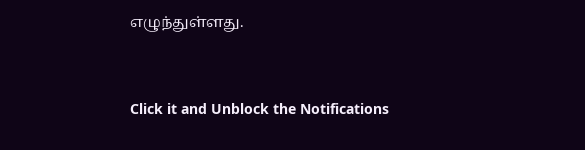எழுந்துள்ளது.


Click it and Unblock the Notifications